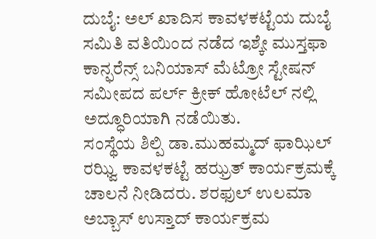ದುಬೈ: ಅಲ್ ಖಾದಿಸ ಕಾವಳಕಟ್ಟೆಯ ದುಬೈ ಸಮಿತಿ ವತಿಯಿಂದ ನಡೆದ ಇಶ್ಕೇ ಮುಸ್ತಫಾ ಕಾನ್ಫರೆನ್ಸ್ ಬನಿಯಾಸ್ ಮೆಟ್ರೋ ಸ್ಟೇಷನ್ ಸಮೀಪದ ಪರ್ಲ್ ಕ್ರೀಕ್ ಹೋಟೆಲ್ ನಲ್ಲಿ ಅದ್ಧೂರಿಯಾಗಿ ನಡೆಯಿತು.
ಸಂಸ್ಥೆಯ ಶಿಲ್ಪಿ ಡಾ.ಮುಹಮ್ಮದ್ ಫಾಝಿಲ್ ರಝ್ವಿ ಕಾವಳಕಟ್ಟೆ ಹಝ್ರತ್ ಕಾರ್ಯಕ್ರಮಕ್ಕೆ ಚಾಲನೆ ನೀಡಿದರು. ಶರಫುಲ್ ಉಲಮಾ ಅಬ್ಬಾಸ್ ಉಸ್ತಾದ್ ಕಾರ್ಯಕ್ರಮ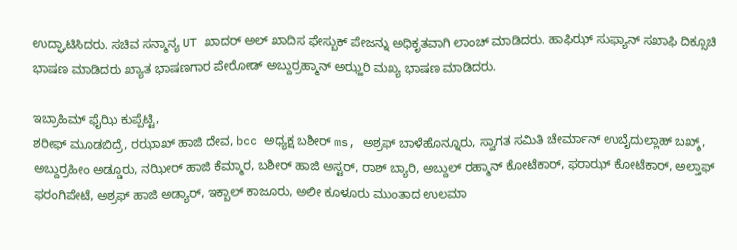ಉದ್ಘಾಟಿಸಿದರು. ಸಚಿವ ಸನ್ಮಾನ್ಯ UT ಖಾದರ್ ಅಲ್ ಖಾದಿಸ ಫೇಸ್ಬುಕ್ ಪೇಜನ್ನು ಅಧಿಕೃತವಾಗಿ ಲಾಂಚ್ ಮಾಡಿದರು. ಹಾಫಿಝ್ ಸುಫ್ಯಾನ್ ಸಖಾಫಿ ದಿಕ್ಸೂಚಿ ಭಾಷಣ ಮಾಡಿದರು ಖ್ಯಾತ ಭಾಷಣಗಾರ ಪೇರೋಡ್ ಅಬ್ದುರ್ರಹ್ಮಾನ್ ಅಝ್ಹರಿ ಮಖ್ಯ ಭಾಷಣ ಮಾಡಿದರು.

ಇಬ್ರಾಹಿಮ್ ಫೈಝಿ ಕುಪ್ಪೆಟ್ಟಿ,
ಶರೀಫ್ ಮೂಡಬಿದ್ರೆ, ರಝಾಖ್ ಹಾಜಿ ದೇವ, bcc ಅಧ್ಯಕ್ಷ ಬಶೀರ್ ms, ಅಶ್ರಫ್ ಬಾಳೆಹೊನ್ನೂರು, ಸ್ವಾಗತ ಸಮಿತಿ ಚೇರ್ಮಾನ್ ಉಬೈದುಲ್ಲಾಹ್ ಬಖ್ಶ್, ಅಬ್ದುರ್ರಹೀಂ ಅಡ್ಡೂರು, ನಝೀರ್ ಹಾಜಿ ಕೆಮ್ಮಾರ, ಬಶೀರ್ ಹಾಜಿ ಅಸ್ಟರ್, ರಾಶ್ ಬ್ಯಾರಿ, ಅಬ್ದುಲ್ ರಹ್ಮಾನ್ ಕೋಟೆಕಾರ್, ಫರಾಝ್ ಕೋಟೆಕಾರ್, ಅಲ್ತಾಫ್ ಫರಂಗಿಪೇಟೆ, ಅಶ್ರಫ್ ಹಾಜಿ ಅಡ್ಯಾರ್, ಇಕ್ಬಾಲ್ ಕಾಜೂರು, ಅಲೀ ಕೂಳೂರು ಮುಂತಾದ ಉಲಮಾ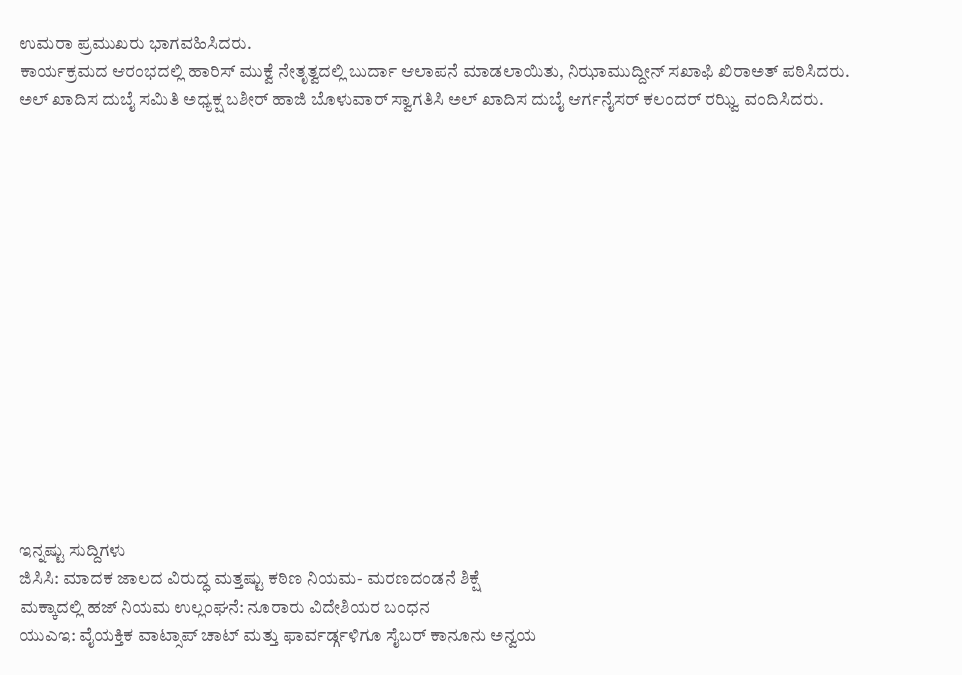ಉಮರಾ ಪ್ರಮುಖರು ಭಾಗವಹಿಸಿದರು.
ಕಾರ್ಯಕ್ರಮದ ಆರಂಭದಲ್ಲಿ ಹಾರಿಸ್ ಮುಕ್ವೆ ನೇತೃತ್ವದಲ್ಲಿ ಬುರ್ದಾ ಆಲಾಪನೆ ಮಾಡಲಾಯಿತು, ನಿಝಾಮುದ್ದೀನ್ ಸಖಾಫಿ ಖಿರಾಅತ್ ಪಠಿಸಿದರು.
ಅಲ್ ಖಾದಿಸ ದುಬೈ ಸಮಿತಿ ಅಧ್ಯಕ್ಷ ಬಶೀರ್ ಹಾಜಿ ಬೊಳುವಾರ್ ಸ್ವಾಗತಿಸಿ ಅಲ್ ಖಾದಿಸ ದುಬೈ ಆರ್ಗನೈಸರ್ ಕಲಂದರ್ ರಝ್ವಿ ವಂದಿಸಿದರು.















ಇನ್ನಷ್ಟು ಸುದ್ದಿಗಳು
ಜಿಸಿಸಿ: ಮಾದಕ ಜಾಲದ ವಿರುದ್ಧ ಮತ್ತಷ್ಟು ಕಠಿಣ ನಿಯಮ- ಮರಣದಂಡನೆ ಶಿಕ್ಷೆ
ಮಕ್ಕಾದಲ್ಲಿ ಹಜ್ ನಿಯಮ ಉಲ್ಲಂಘನೆ: ನೂರಾರು ವಿದೇಶಿಯರ ಬಂಧನ
ಯುಎಇ: ವೈಯಕ್ತಿಕ ವಾಟ್ಸಾಪ್ ಚಾಟ್ ಮತ್ತು ಫಾರ್ವರ್ಡ್ಗಳಿಗೂ ಸೈಬರ್ ಕಾನೂನು ಅನ್ವಯ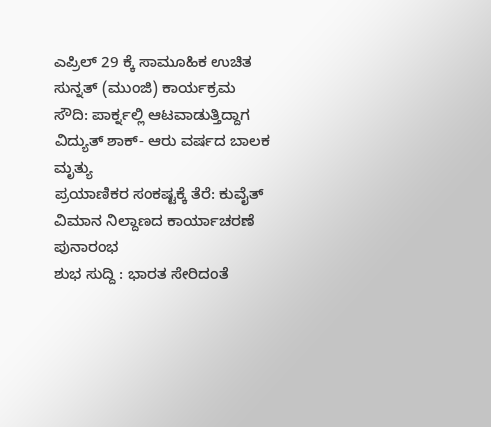ಎಪ್ರಿಲ್ 29 ಕ್ಕೆ ಸಾಮೂಹಿಕ ಉಚಿತ ಸುನ್ನತ್ (ಮುಂಜಿ) ಕಾರ್ಯಕ್ರಮ
ಸೌದಿ: ಪಾರ್ಕ್ನಲ್ಲಿ ಆಟವಾಡುತ್ತಿದ್ದಾಗ ವಿದ್ಯುತ್ ಶಾಕ್- ಆರು ವರ್ಷದ ಬಾಲಕ ಮೃತ್ಯು
ಪ್ರಯಾಣಿಕರ ಸಂಕಷ್ಟಕ್ಕೆ ತೆರೆ: ಕುವೈತ್ ವಿಮಾನ ನಿಲ್ದಾಣದ ಕಾರ್ಯಾಚರಣೆ ಪುನಾರಂಭ
ಶುಭ ಸುದ್ದಿ : ಭಾರತ ಸೇರಿದಂತೆ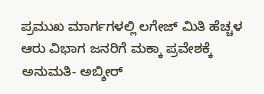ಪ್ರಮುಖ ಮಾರ್ಗಗಳಲ್ಲಿ ಲಗೇಜ್ ಮಿತಿ ಹೆಚ್ಚಳ
ಆರು ವಿಭಾಗ ಜನರಿಗೆ ಮಕ್ಕಾ ಪ್ರವೇಶಕ್ಕೆ ಅನುಮತಿ- ಅಬ್ಶೀರ್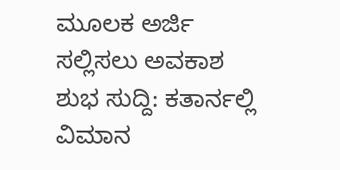ಮೂಲಕ ಅರ್ಜಿ ಸಲ್ಲಿಸಲು ಅವಕಾಶ
ಶುಭ ಸುದ್ದಿ: ಕತಾರ್ನಲ್ಲಿ ವಿಮಾನ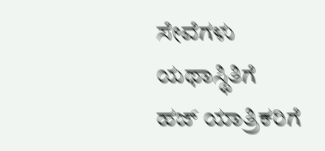ಸೇವೆಗಳು ಯಥಾಸ್ಥಿತಿಗೆ
ಹಜ್ ಯಾತ್ರಿಕರಿಗೆ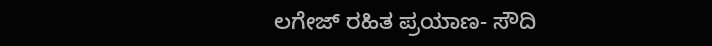ಲಗೇಜ್ ರಹಿತ ಪ್ರಯಾಣ- ಸೌದಿ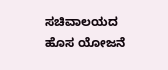ಸಚಿವಾಲಯದ ಹೊಸ ಯೋಜನೆ